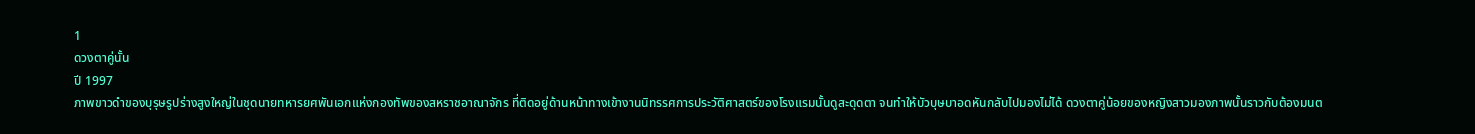1
ดวงตาคู่นั้น
ปี 1997
ภาพขาวดำของบุรุษรูปร่างสูงใหญ่ในชุดนายทหารยศพันเอกแห่งกองทัพของสหราชอาณาจักร ที่ติดอยู่ด้านหน้าทางเข้างานนิทรรศการประวัติศาสตร์ของโรงแรมนั้นดูสะดุดตา จนทำให้บัวบุษบาอดหันกลับไปมองไม่ได้ ดวงตาคู่น้อยของหญิงสาวมองภาพนั้นราวกับต้องมนต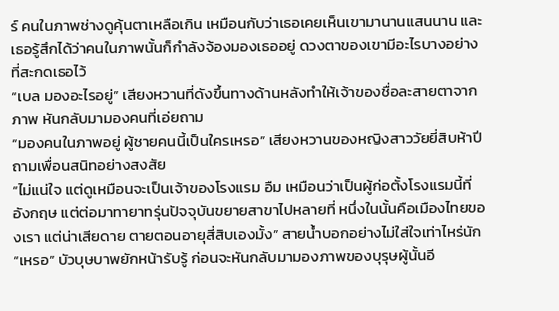ร์ คนในภาพช่างดูคุ้นตาเหลือเกิน เหมือนกับว่าเธอเคยเห็นเขามานานแสนนาน และเธอรู้สึกได้ว่าคนในภาพนั้นก็กำลังจ้องมองเธออยู่ ดวงตาของเขามีอะไรบางอย่างที่สะกดเธอไว้
“เบล มองอะไรอยู่” เสียงหวานที่ดังขึ้นทางด้านหลังทำให้เจ้าของชื่อละสายตาจากภาพ หันกลับมามองคนที่เอ่ยถาม
“มองคนในภาพอยู่ ผู้ชายคนนี้เป็นใครเหรอ” เสียงหวานของหญิงสาววัยยี่สิบห้าปีถามเพื่อนสนิทอย่างสงสัย
“ไม่แน่ใจ แต่ดูเหมือนจะเป็นเจ้าของโรงแรม อืม เหมือนว่าเป็นผู้ก่อตั้งโรงแรมนี้ที่อังกฤษ แต่ต่อมาทายาทรุ่นปัจจุบันขยายสาขาไปหลายที่ หนึ่งในนั้นคือเมืองไทยของเรา แต่น่าเสียดาย ตายตอนอายุสี่สิบเองมั้ง” สายน้ำบอกอย่างไม่ใส่ใจเท่าไหร่นัก
“เหรอ” บัวบุษบาพยักหน้ารับรู้ ก่อนจะหันกลับมามองภาพของบุรุษผู้นั้นอี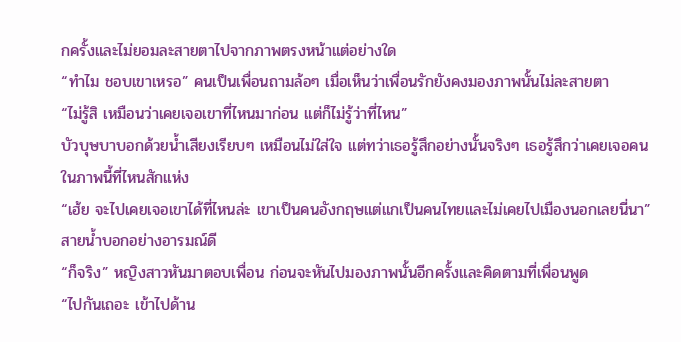กครั้งและไม่ยอมละสายตาไปจากภาพตรงหน้าแต่อย่างใด
“ทำไม ชอบเขาเหรอ” คนเป็นเพื่อนถามล้อๆ เมื่อเห็นว่าเพื่อนรักยังคงมองภาพนั้นไม่ละสายตา
“ไม่รู้สิ เหมือนว่าเคยเจอเขาที่ไหนมาก่อน แต่ก็ไม่รู้ว่าที่ไหน”
บัวบุษบาบอกด้วยน้ำเสียงเรียบๆ เหมือนไม่ใส่ใจ แต่ทว่าเธอรู้สึกอย่างนั้นจริงๆ เธอรู้สึกว่าเคยเจอคนในภาพนี้ที่ไหนสักแห่ง
“เฮ้ย จะไปเคยเจอเขาได้ที่ไหนล่ะ เขาเป็นคนอังกฤษแต่แกเป็นคนไทยและไม่เคยไปเมืองนอกเลยนี่นา” สายน้ำบอกอย่างอารมณ์ดี
“ก็จริง” หญิงสาวหันมาตอบเพื่อน ก่อนจะหันไปมองภาพนั้นอีกครั้งและคิดตามที่เพื่อนพูด
“ไปกันเถอะ เข้าไปด้าน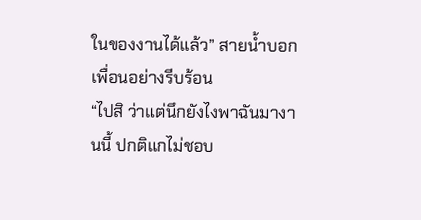ในของงานได้แล้ว” สายน้ำบอกเพื่อนอย่างรีบร้อน
“ไปสิ ว่าแต่นึกยังไงพาฉันมางานนี้ ปกติแกไม่ชอบ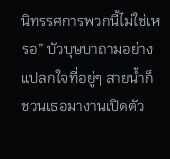นิทรรศการพวกนี้ไม่ใช่เหรอ” บัวบุษบาถามอย่างแปลกใจที่อยู่ๆ สายน้ำก็ชวนเธอมางานเปิดตัว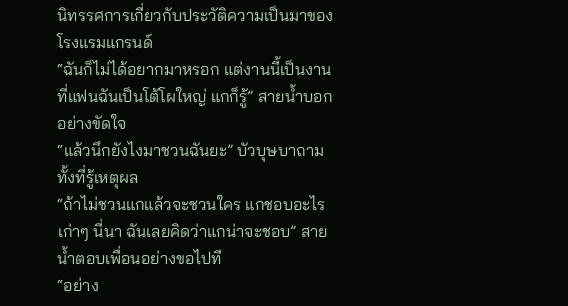นิทรรศการเกี่ยวกับประวัติความเป็นมาของโรงแรมแกรนด์
“ฉันก็ไม่ได้อยากมาหรอก แต่งานนี้เป็นงานที่แฟนฉันเป็นโต้โผใหญ่ แกก็รู้” สายน้ำบอกอย่างขัดใจ
“แล้วนึกยังไงมาชวนฉันยะ” บัวบุษบาถามทั้งที่รู้เหตุผล
“ถ้าไม่ชวนแกแล้วจะชวนใคร แกชอบอะไรเก่าๆ นี่นา ฉันเลยคิดว่าแกน่าจะชอบ” สายน้ำตอบเพื่อนอย่างขอไปที
“อย่าง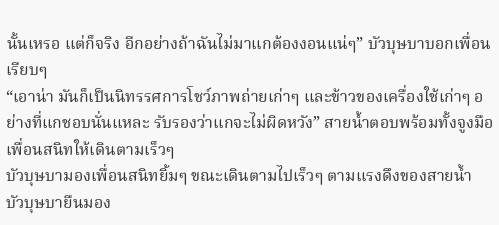นั้นเหรอ แต่ก็จริง อีกอย่างถ้าฉันไม่มาแกต้องงอนแน่ๆ” บัวบุษบาบอกเพื่อนเรียบๆ
“เอาน่า มันก็เป็นนิทรรศการโชว์ภาพถ่ายเก่าๆ และข้าวของเครื่องใช้เก่าๆ อย่างที่แกชอบนั่นแหละ รับรองว่าแกจะไม่ผิดหวัง” สายน้ำตอบพร้อมทั้งจูงมือเพื่อนสนิทให้เดินตามเร็วๆ
บัวบุษบามองเพื่อนสนิทยิ้มๆ ขณะเดินตามไปเร็วๆ ตามแรงดึงของสายน้ำ
บัวบุษบายืนมอง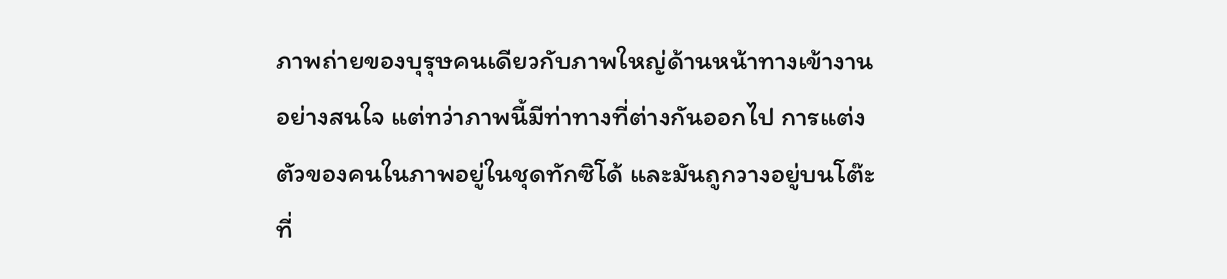ภาพถ่ายของบุรุษคนเดียวกับภาพใหญ่ด้านหน้าทางเข้างานอย่างสนใจ แต่ทว่าภาพนี้มีท่าทางที่ต่างกันออกไป การแต่งตัวของคนในภาพอยู่ในชุดทักซิโด้ และมันถูกวางอยู่บนโต๊ะที่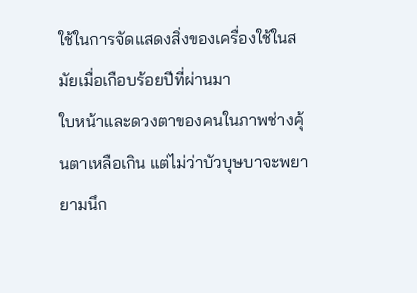ใช้ในการจัดแสดงสิ่งของเครื่องใช้ในสมัยเมื่อเกือบร้อยปีที่ผ่านมา
ใบหน้าและดวงตาของคนในภาพช่างคุ้นตาเหลือเกิน แต่ไม่ว่าบัวบุษบาจะพยายามนึก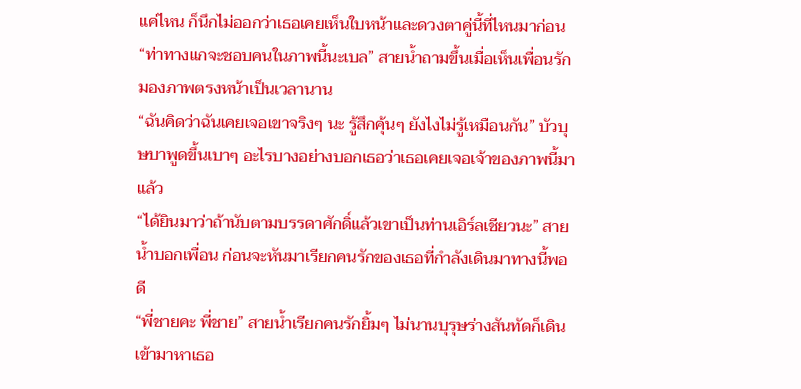แค่ไหน ก็นึกไม่ออกว่าเธอเคยเห็นใบหน้าและดวงตาคู่นี้ที่ไหนมาก่อน
“ท่าทางแกจะชอบคนในภาพนี้นะเบล” สายน้ำถามขึ้นเมื่อเห็นเพื่อนรักมองภาพตรงหน้าเป็นเวลานาน
“ฉันคิดว่าฉันเคยเจอเขาจริงๆ นะ รู้สึกคุ้นๆ ยังไงไม่รู้เหมือนกัน” บัวบุษบาพูดขึ้นเบาๆ อะไรบางอย่างบอกเธอว่าเธอเคยเจอเจ้าของภาพนี้มาแล้ว
“ได้ยินมาว่าถ้านับตามบรรดาศักดิ์แล้วเขาเป็นท่านเอิร์ลเชียวนะ” สายน้ำบอกเพื่อน ก่อนจะหันมาเรียกคนรักของเธอที่กำลังเดินมาทางนี้พอดี
“พี่ชายคะ พี่ชาย” สายน้ำเรียกคนรักยิ้มๆ ไม่นานบุรุษร่างสันทัดก็เดินเข้ามาหาเธอ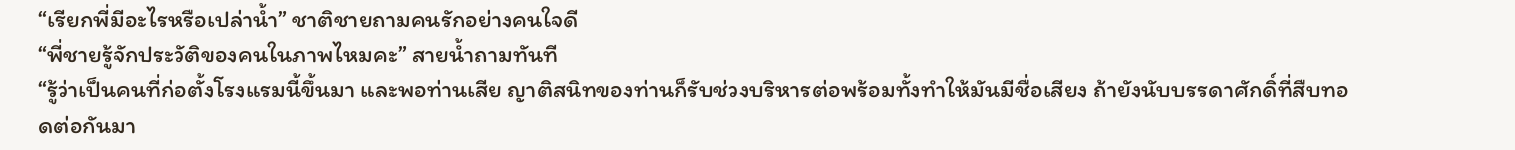“เรียกพี่มีอะไรหรือเปล่าน้ำ” ชาติชายถามคนรักอย่างคนใจดี
“พี่ชายรู้จักประวัติของคนในภาพไหมคะ” สายน้ำถามทันที
“รู้ว่าเป็นคนที่ก่อตั้งโรงแรมนี้ขึ้นมา และพอท่านเสีย ญาติสนิทของท่านก็รับช่วงบริหารต่อพร้อมทั้งทำให้มันมีชื่อเสียง ถ้ายังนับบรรดาศักดิ์ที่สืบทอดต่อกันมา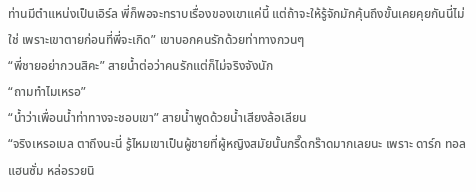ท่านมีตำแหน่งเป็นเอิร์ล พี่ก็พอจะทราบเรื่องของเขาแค่นี้ แต่ถ้าจะให้รู้จักมักคุ้นถึงขั้นเคยคุยกันนี่ไม่ใช่ เพราะเขาตายก่อนที่พี่จะเกิด” เขาบอกคนรักด้วยท่าทางกวนๆ
“พี่ชายอย่ากวนสิคะ” สายน้ำต่อว่าคนรักแต่ก็ไม่จริงจังนัก
“ถามทำไมเหรอ”
“น้ำว่าเพื่อนน้ำท่าทางจะชอบเขา” สายน้ำพูดด้วยน้ำเสียงล้อเลียน
“จริงเหรอเบล ตาถึงนะนี่ รู้ไหมเขาเป็นผู้ชายที่ผู้หญิงสมัยนั้นกรี๊ดกร๊าดมากเลยนะ เพราะ ดาร์ก ทอล แฮนซั่ม หล่อรวยนิ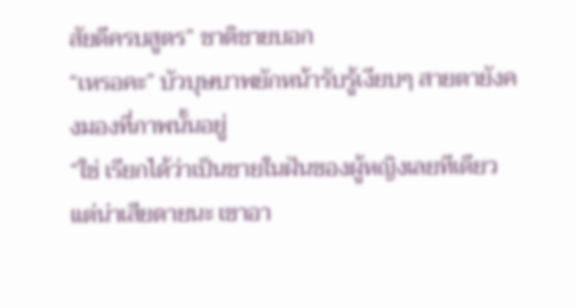สัยดีครบสูตร” ชาติชายบอก
“เหรอคะ” บัวบุษบาพยักหน้ารับรู้เงียบๆ สายตายังคงมองที่ภาพนั้นอยู่
“ใช่ เรียกได้ว่าเป็นชายในฝันของผู้หญิงเลยทีเดียว แต่น่าเสียดายนะ เขาอา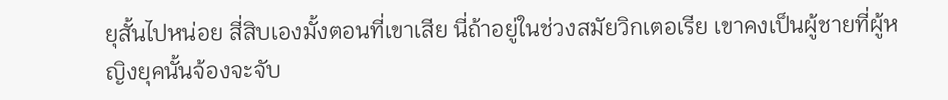ยุสั้นไปหน่อย สี่สิบเองมั้งตอนที่เขาเสีย นี่ถ้าอยู่ในช่วงสมัยวิกเตอเรีย เขาคงเป็นผู้ชายที่ผู้หญิงยุคนั้นจ้องจะจับ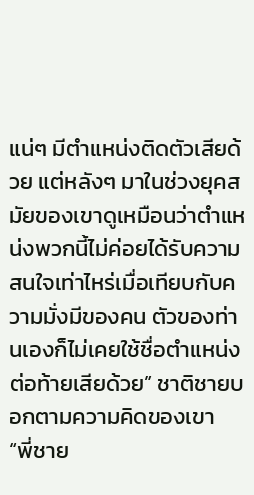แน่ๆ มีตำแหน่งติดตัวเสียด้วย แต่หลังๆ มาในช่วงยุคสมัยของเขาดูเหมือนว่าตำแหน่งพวกนี้ไม่ค่อยได้รับความสนใจเท่าไหร่เมื่อเทียบกับความมั่งมีของคน ตัวของท่านเองก็ไม่เคยใช้ชื่อตำแหน่งต่อท้ายเสียด้วย” ชาติชายบอกตามความคิดของเขา
“พี่ชาย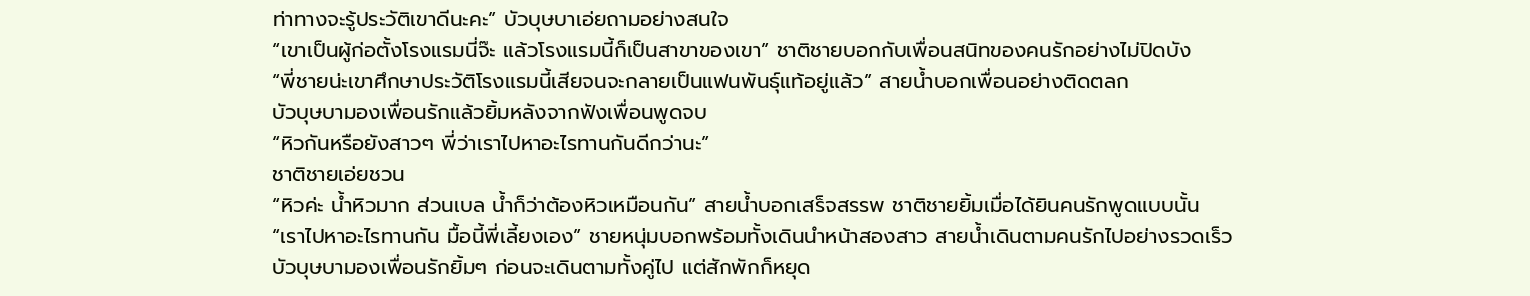ท่าทางจะรู้ประวัติเขาดีนะคะ” บัวบุษบาเอ่ยถามอย่างสนใจ
“เขาเป็นผู้ก่อตั้งโรงแรมนี่จ๊ะ แล้วโรงแรมนี้ก็เป็นสาขาของเขา” ชาติชายบอกกับเพื่อนสนิทของคนรักอย่างไม่ปิดบัง
“พี่ชายน่ะเขาศึกษาประวัติโรงแรมนี้เสียจนจะกลายเป็นแฟนพันธุ์แท้อยู่แล้ว” สายน้ำบอกเพื่อนอย่างติดตลก
บัวบุษบามองเพื่อนรักแล้วยิ้มหลังจากฟังเพื่อนพูดจบ
“หิวกันหรือยังสาวๆ พี่ว่าเราไปหาอะไรทานกันดีกว่านะ”
ชาติชายเอ่ยชวน
“หิวค่ะ น้ำหิวมาก ส่วนเบล น้ำก็ว่าต้องหิวเหมือนกัน” สายน้ำบอกเสร็จสรรพ ชาติชายยิ้มเมื่อได้ยินคนรักพูดแบบนั้น
“เราไปหาอะไรทานกัน มื้อนี้พี่เลี้ยงเอง” ชายหนุ่มบอกพร้อมทั้งเดินนำหน้าสองสาว สายน้ำเดินตามคนรักไปอย่างรวดเร็ว
บัวบุษบามองเพื่อนรักยิ้มๆ ก่อนจะเดินตามทั้งคู่ไป แต่สักพักก็หยุด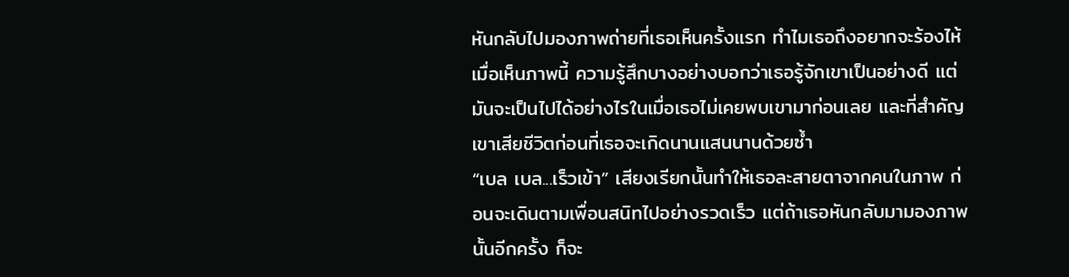หันกลับไปมองภาพถ่ายที่เธอเห็นครั้งแรก ทำไมเธอถึงอยากจะร้องไห้เมื่อเห็นภาพนี้ ความรู้สึกบางอย่างบอกว่าเธอรู้จักเขาเป็นอย่างดี แต่มันจะเป็นไปได้อย่างไรในเมื่อเธอไม่เคยพบเขามาก่อนเลย และที่สำคัญ เขาเสียชีวิตก่อนที่เธอจะเกิดนานแสนนานด้วยซ้ำ
“เบล เบล...เร็วเข้า” เสียงเรียกนั้นทำให้เธอละสายตาจากคนในภาพ ก่อนจะเดินตามเพื่อนสนิทไปอย่างรวดเร็ว แต่ถ้าเธอหันกลับมามองภาพนั้นอีกครั้ง ก็จะ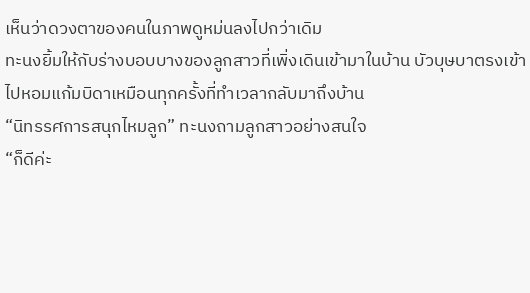เห็นว่าดวงตาของคนในภาพดูหม่นลงไปกว่าเดิม
ทะนงยิ้มให้กับร่างบอบบางของลูกสาวที่เพิ่งเดินเข้ามาในบ้าน บัวบุษบาตรงเข้าไปหอมแก้มบิดาเหมือนทุกครั้งที่ทำเวลากลับมาถึงบ้าน
“นิทรรศการสนุกไหมลูก” ทะนงถามลูกสาวอย่างสนใจ
“ก็ดีค่ะ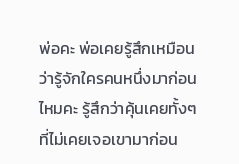พ่อคะ พ่อเคยรู้สึกเหมือนว่ารู้จักใครคนหนึ่งมาก่อนไหมคะ รู้สึกว่าคุ้นเคยทั้งๆ ที่ไม่เคยเจอเขามาก่อน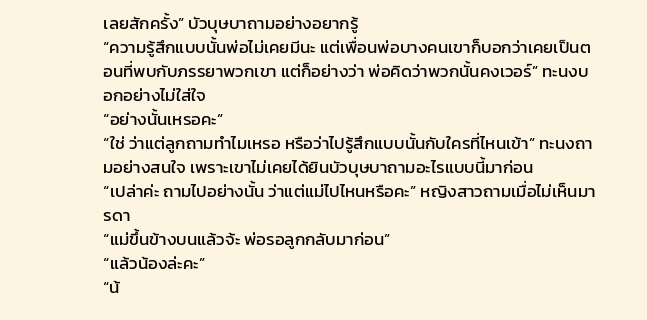เลยสักครั้ง” บัวบุษบาถามอย่างอยากรู้
“ความรู้สึกแบบนั้นพ่อไม่เคยมีนะ แต่เพื่อนพ่อบางคนเขาก็บอกว่าเคยเป็นตอนที่พบกับภรรยาพวกเขา แต่ก็อย่างว่า พ่อคิดว่าพวกนั้นคงเวอร์” ทะนงบอกอย่างไม่ใส่ใจ
“อย่างนั้นเหรอคะ”
“ใช่ ว่าแต่ลูกถามทำไมเหรอ หรือว่าไปรู้สึกแบบนั้นกับใครที่ไหนเข้า” ทะนงถามอย่างสนใจ เพราะเขาไม่เคยได้ยินบัวบุษบาถามอะไรแบบนี้มาก่อน
“เปล่าค่ะ ถามไปอย่างนั้น ว่าแต่แม่ไปไหนหรือคะ” หญิงสาวถามเมื่อไม่เห็นมารดา
“แม่ขึ้นข้างบนแล้วจ้ะ พ่อรอลูกกลับมาก่อน”
“แล้วน้องล่ะคะ”
“น้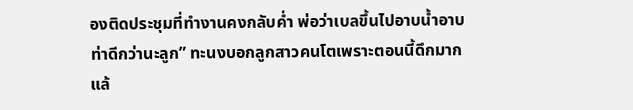องติดประชุมที่ทำงานคงกลับค่ำ พ่อว่าเบลขึ้นไปอาบน้ำอาบท่าดีกว่านะลูก” ทะนงบอกลูกสาวคนโตเพราะตอนนี้ดึกมากแล้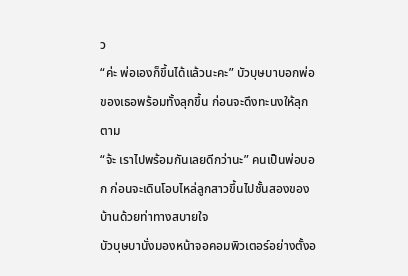ว
“ค่ะ พ่อเองก็ขึ้นได้แล้วนะคะ” บัวบุษบาบอกพ่อของเธอพร้อมทั้งลุกขึ้น ก่อนจะดึงทะนงให้ลุกตาม
“จ้ะ เราไปพร้อมกันเลยดีกว่านะ” คนเป็นพ่อบอก ก่อนจะเดินโอบไหล่ลูกสาวขึ้นไปชั้นสองของบ้านด้วยท่าทางสบายใจ
บัวบุษบานั่งมองหน้าจอคอมพิวเตอร์อย่างตั้งอ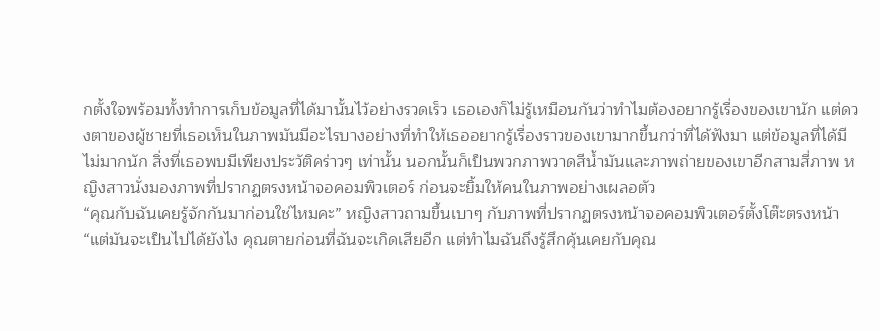กตั้งใจพร้อมทั้งทำการเก็บข้อมูลที่ได้มานั้นไว้อย่างรวดเร็ว เธอเองก็ไม่รู้เหมือนกันว่าทำไมต้องอยากรู้เรื่องของเขานัก แต่ดวงตาของผู้ชายที่เธอเห็นในภาพมันมีอะไรบางอย่างที่ทำให้เธออยากรู้เรื่องราวของเขามากขึ้นกว่าที่ได้ฟังมา แต่ข้อมูลที่ได้มีไม่มากนัก สิ่งที่เธอพบมีเพียงประวัติคร่าวๆ เท่านั้น นอกนั้นก็เป็นพวกภาพวาดสีน้ำมันและภาพถ่ายของเขาอีกสามสี่ภาพ หญิงสาวนั่งมองภาพที่ปรากฏตรงหน้าจอคอมพิวเตอร์ ก่อนจะยิ้มให้คนในภาพอย่างเผลอตัว
“คุณกับฉันเคยรู้จักกันมาก่อนใช่ไหมคะ” หญิงสาวถามขึ้นเบาๆ กับภาพที่ปรากฏตรงหน้าจอคอมพิวเตอร์ตั้งโต๊ะตรงหน้า
“แต่มันจะเป็นไปได้ยังไง คุณตายก่อนที่ฉันจะเกิดเสียอีก แต่ทำไมฉันถึงรู้สึกคุ้นเคยกับคุณ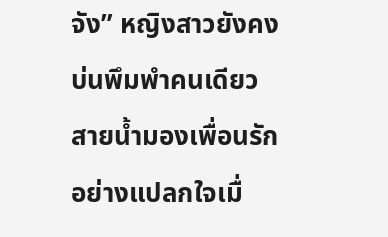จัง” หญิงสาวยังคงบ่นพึมพำคนเดียว
สายน้ำมองเพื่อนรักอย่างแปลกใจเมื่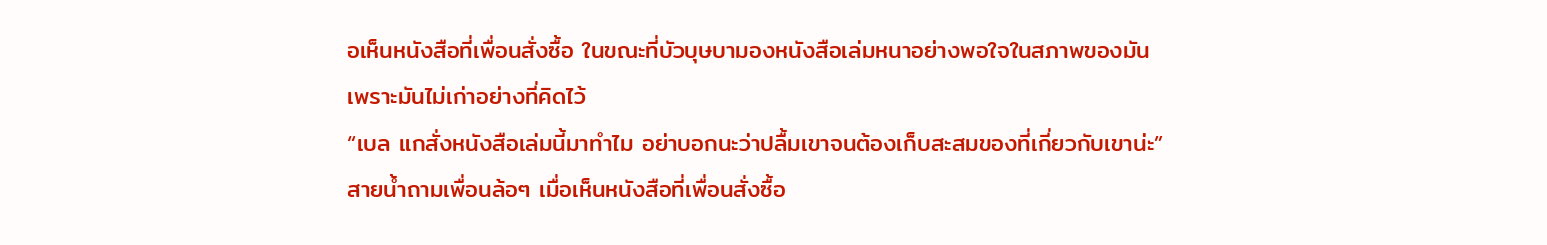อเห็นหนังสือที่เพื่อนสั่งซื้อ ในขณะที่บัวบุษบามองหนังสือเล่มหนาอย่างพอใจในสภาพของมัน เพราะมันไม่เก่าอย่างที่คิดไว้
“เบล แกสั่งหนังสือเล่มนี้มาทำไม อย่าบอกนะว่าปลื้มเขาจนต้องเก็บสะสมของที่เกี่ยวกับเขาน่ะ”
สายน้ำถามเพื่อนล้อๆ เมื่อเห็นหนังสือที่เพื่อนสั่งซื้อ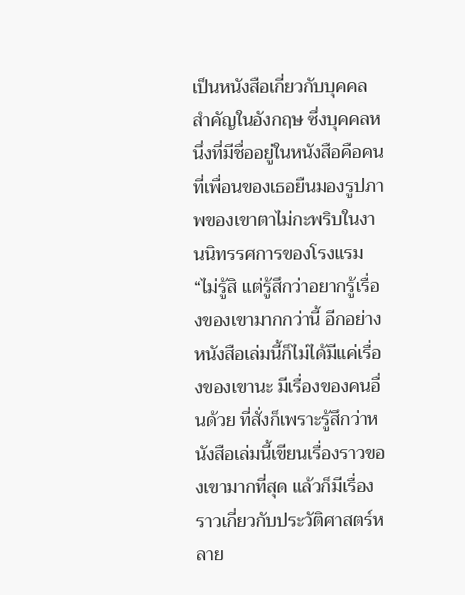เป็นหนังสือเกี่ยวกับบุคคลสำคัญในอังกฤษ ซึ่งบุคคลหนึ่งที่มีชื่ออยู่ในหนังสือคือคนที่เพื่อนของเธอยืนมองรูปภาพของเขาตาไม่กะพริบในงานนิทรรศการของโรงแรม
“ไม่รู้สิ แต่รู้สึกว่าอยากรู้เรื่องของเขามากกว่านี้ อีกอย่างหนังสือเล่มนี้ก็ไม่ได้มีแค่เรื่องของเขานะ มีเรื่องของคนอื่นด้วย ที่สั่งก็เพราะรู้สึกว่าหนังสือเล่มนี้เขียนเรื่องราวของเขามากที่สุด แล้วก็มีเรื่องราวเกี่ยวกับประวัติศาสตร์หลาย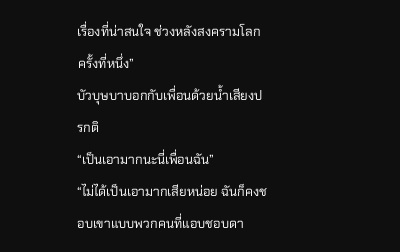เรื่องที่น่าสนใจ ช่วงหลังสงครามโลกครั้งที่หนึ่ง”
บัวบุษบาบอกกับเพื่อนด้วยน้ำเสียงปรกติ
“เป็นเอามากนะนี่เพื่อนฉัน”
“ไม่ได้เป็นเอามากเสียหน่อย ฉันก็คงชอบเขาแบบพวกคนที่แอบชอบดา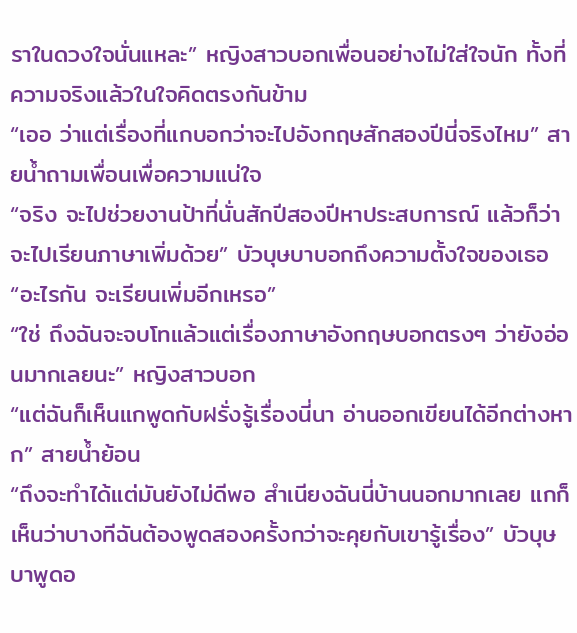ราในดวงใจนั่นแหละ” หญิงสาวบอกเพื่อนอย่างไม่ใส่ใจนัก ทั้งที่ความจริงแล้วในใจคิดตรงกันข้าม
“เออ ว่าแต่เรื่องที่แกบอกว่าจะไปอังกฤษสักสองปีนี่จริงไหม” สายน้ำถามเพื่อนเพื่อความแน่ใจ
“จริง จะไปช่วยงานป้าที่นั่นสักปีสองปีหาประสบการณ์ แล้วก็ว่าจะไปเรียนภาษาเพิ่มด้วย” บัวบุษบาบอกถึงความตั้งใจของเธอ
“อะไรกัน จะเรียนเพิ่มอีกเหรอ”
“ใช่ ถึงฉันจะจบโทแล้วแต่เรื่องภาษาอังกฤษบอกตรงๆ ว่ายังอ่อนมากเลยนะ” หญิงสาวบอก
“แต่ฉันก็เห็นแกพูดกับฝรั่งรู้เรื่องนี่นา อ่านออกเขียนได้อีกต่างหาก” สายน้ำย้อน
“ถึงจะทำได้แต่มันยังไม่ดีพอ สำเนียงฉันนี่บ้านนอกมากเลย แกก็เห็นว่าบางทีฉันต้องพูดสองครั้งกว่าจะคุยกับเขารู้เรื่อง” บัวบุษบาพูดอ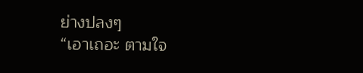ย่างปลงๆ
“เอาเถอะ ตามใจ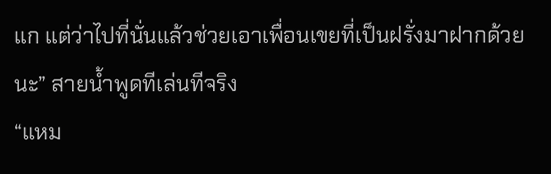แก แต่ว่าไปที่นั่นแล้วช่วยเอาเพื่อนเขยที่เป็นฝรั่งมาฝากด้วยนะ” สายน้ำพูดทีเล่นทีจริง
“แหม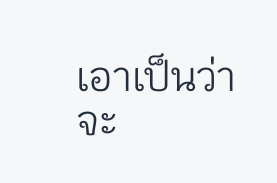เอาเป็นว่าจะ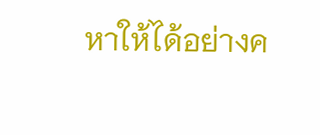หาให้ได้อย่างค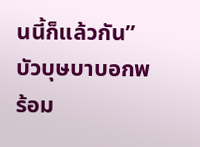นนี้ก็แล้วกัน” บัวบุษบาบอกพร้อม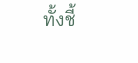ทั้งชี้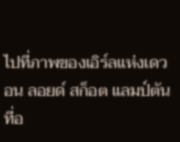ไปที่ภาพของเอิร์ลแห่งเดวอน ลอยด์ สก็อต แลมป์ตัน ที่อ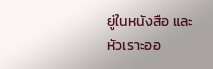ยู่ในหนังสือ และหัวเราะออ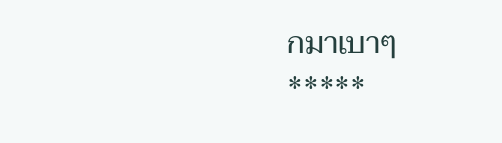กมาเบาๆ
*****